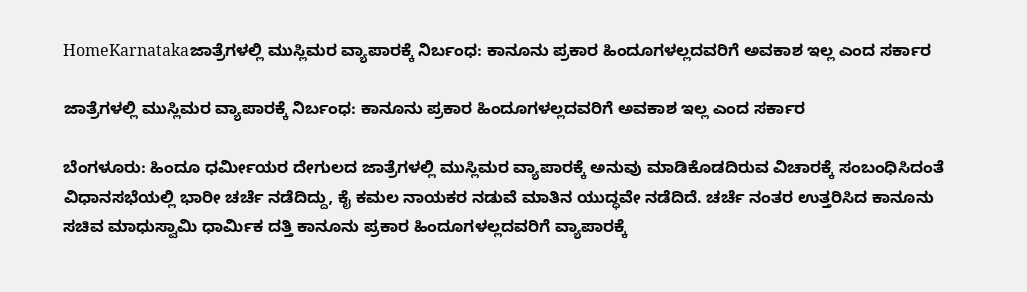HomeKarnatakaಜಾತ್ರೆಗಳಲ್ಲಿ ಮುಸ್ಲಿಮರ ವ್ಯಾಪಾರಕ್ಕೆ ನಿರ್ಬಂಧ: ಕಾನೂನು ಪ್ರಕಾರ ಹಿಂದೂಗಳಲ್ಲದವರಿಗೆ ಅವಕಾಶ ಇಲ್ಲ ಎಂದ ಸರ್ಕಾರ

ಜಾತ್ರೆಗಳಲ್ಲಿ ಮುಸ್ಲಿಮರ ವ್ಯಾಪಾರಕ್ಕೆ ನಿರ್ಬಂಧ: ಕಾನೂನು ಪ್ರಕಾರ ಹಿಂದೂಗಳಲ್ಲದವರಿಗೆ ಅವಕಾಶ ಇಲ್ಲ ಎಂದ ಸರ್ಕಾರ

ಬೆಂಗಳೂರು: ಹಿಂದೂ ಧರ್ಮೀಯರ ದೇಗುಲದ ಜಾತ್ರೆಗಳಲ್ಲಿ ಮುಸ್ಲಿಮರ ವ್ಯಾಪಾರಕ್ಕೆ ಅನುವು ಮಾಡಿಕೊಡದಿರುವ ವಿಚಾರಕ್ಕೆ ಸಂಬಂಧಿಸಿದಂತೆ ವಿಧಾನಸಭೆಯಲ್ಲಿ ಭಾರೀ ಚರ್ಚೆ ನಡೆದಿದ್ದು, ಕೈ ಕಮಲ ನಾಯಕರ ನಡುವೆ ಮಾತಿನ ಯುದ್ಧವೇ ನಡೆದಿದೆ. ಚರ್ಚೆ ನಂತರ ಉತ್ತರಿಸಿದ ಕಾನೂನು ಸಚಿವ ಮಾಧುಸ್ವಾಮಿ ಧಾರ್ಮಿಕ ದತ್ತಿ ಕಾನೂನು ಪ್ರಕಾರ ಹಿಂದೂಗಳಲ್ಲದವರಿಗೆ ವ್ಯಾಪಾರಕ್ಕೆ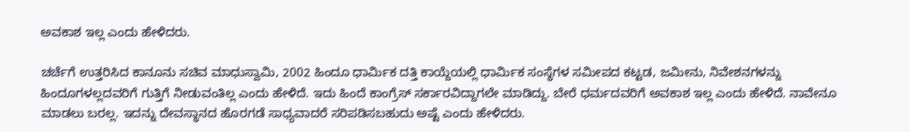ಅವಕಾಶ ಇಲ್ಲ ಎಂದು ಹೇಳಿದರು.

ಚರ್ಚೆಗೆ ಉತ್ತರಿಸಿದ ಕಾನೂನು ಸಚಿವ ಮಾಧುಸ್ವಾಮಿ, 2002 ಹಿಂದೂ ಧಾರ್ಮಿಕ ದತ್ತಿ ಕಾಯ್ದೆಯಲ್ಲಿ ಧಾರ್ಮಿಕ ಸಂಸ್ಥೆಗಳ ಸಮೀಪದ ಕಟ್ಟಡ, ಜಮೀನು, ನಿವೇಶನಗಳನ್ನು ಹಿಂದೂಗಳಲ್ಲದವರಿಗೆ ಗುತ್ತಿಗೆ ನೀಡುವಂತಿಲ್ಲ ಎಂದು ಹೇಳಿದೆ. ಇದು ಹಿಂದೆ ಕಾಂಗ್ರೆಸ್ ಸರ್ಕಾರವಿದ್ದಾಗಲೇ ಮಾಡಿದ್ದು. ಬೇರೆ ಧರ್ಮದವರಿಗೆ ಅವಕಾಶ ಇಲ್ಲ ಎಂದು ಹೇಳಿದೆ. ನಾವೇನೂ ಮಾಡಲು ಬರಲ್ಲ. ಇದನ್ನು ದೇವಸ್ಥಾನದ ಹೊರಗಡೆ ಸಾಧ್ಯವಾದರೆ ಸರಿಪಡಿಸಬಹುದು ಅಷ್ಟೆ ಎಂದು ಹೇಳಿದರು.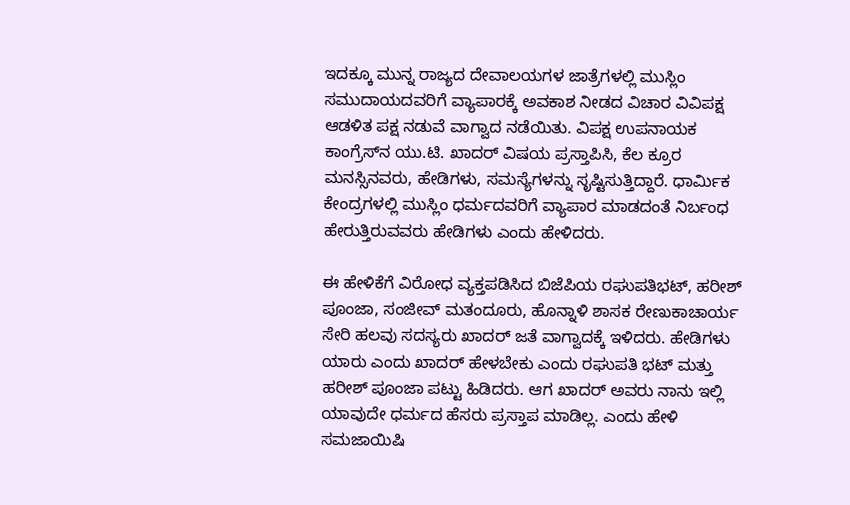ಇದಕ್ಕೂ ಮುನ್ನ ರಾಜ್ಯದ ದೇವಾಲಯಗಳ ಜಾತ್ರೆಗಳಲ್ಲಿ ಮುಸ್ಲಿಂ ಸಮುದಾಯದವರಿಗೆ ವ್ಯಾಪಾರಕ್ಕೆ ಅವಕಾಶ ನೀಡದ ವಿಚಾರ ವಿವಿಪಕ್ಷ ಆಡಳಿತ ಪಕ್ಷ ನಡುವೆ ವಾಗ್ವಾದ ನಡೆಯಿತು. ವಿಪಕ್ಷ ಉಪನಾಯಕ ಕಾಂಗ್ರೆಸ್‌ನ ಯು.ಟಿ. ಖಾದರ್ ವಿಷಯ ಪ್ರಸ್ತಾಪಿಸಿ, ಕೆಲ ಕ್ರೂರ ಮನಸ್ಸಿನವರು, ಹೇಡಿಗಳು, ಸಮಸ್ಯೆಗಳನ್ನು ಸೃಷ್ಟಿಸುತ್ತಿದ್ದಾರೆ. ಧಾರ್ಮಿಕ ಕೇಂದ್ರಗಳಲ್ಲಿ ಮುಸ್ಲಿಂ ಧರ್ಮದವರಿಗೆ ವ್ಯಾಪಾರ ಮಾಡದಂತೆ ನಿರ್ಬಂಧ ಹೇರುತ್ತಿರುವವರು ಹೇಡಿಗಳು ಎಂದು ಹೇಳಿದರು.

ಈ ಹೇಳಿಕೆಗೆ ವಿರೋಧ ವ್ಯಕ್ತಪಡಿಸಿದ ಬಿಜೆಪಿಯ ರಘುಪತಿಭಟ್, ಹರೀಶ್ ಪೂಂಜಾ, ಸಂಜೀವ್ ಮತಂದೂರು, ಹೊನ್ನಾಳಿ ಶಾಸಕ ರೇಣುಕಾಚಾರ್ಯ ಸೇರಿ ಹಲವು ಸದಸ್ಯರು ಖಾದರ್ ಜತೆ ವಾಗ್ವಾದಕ್ಕೆ ಇಳಿದರು. ಹೇಡಿಗಳು ಯಾರು ಎಂದು ಖಾದರ್ ಹೇಳಬೇಕು ಎಂದು ರಘುಪತಿ ಭಟ್ ಮತ್ತು ಹರೀಶ್ ಪೂಂಜಾ ಪಟ್ಟು ಹಿಡಿದರು. ಆಗ ಖಾದರ್ ಅವರು ನಾನು ಇಲ್ಲಿ ಯಾವುದೇ ಧರ್ಮದ ಹೆಸರು ಪ್ರಸ್ತಾಪ ಮಾಡಿಲ್ಲ. ಎಂದು ಹೇಳಿ ಸಮಜಾಯಿಷಿ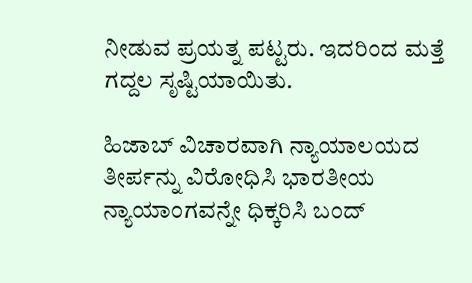ನೀಡುವ ಪ್ರಯತ್ನ ಪಟ್ಟರು. ಇದರಿಂದ ಮತ್ತೆ ಗದ್ದಲ ಸೃಷ್ಟಿಯಾಯಿತು.

ಹಿಜಾಬ್ ವಿಚಾರವಾಗಿ ನ್ಯಾಯಾಲಯದ ತೀರ್ಪನ್ನು ವಿರೋಧಿಸಿ ಭಾರತೀಯ ನ್ಯಾಯಾಂಗವನ್ನೇ ಧಿಕ್ಕರಿಸಿ ಬಂದ್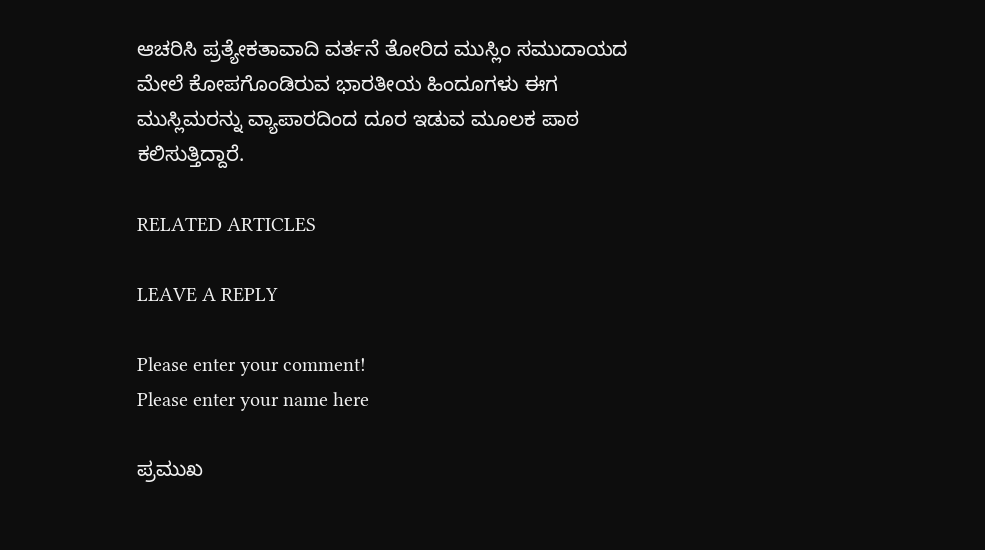ಆಚರಿಸಿ ಪ್ರತ್ಯೇಕತಾವಾದಿ ವರ್ತನೆ ತೋರಿದ ಮುಸ್ಲಿಂ ಸಮುದಾಯದ ಮೇಲೆ ಕೋಪಗೊಂಡಿರುವ ಭಾರತೀಯ ಹಿಂದೂಗಳು ಈಗ ಮುಸ್ಲಿಮರನ್ನು ವ್ಯಾಪಾರದಿಂದ ದೂರ ಇಡುವ ಮೂಲಕ ಪಾಠ ಕಲಿಸುತ್ತಿದ್ದಾರೆ.

RELATED ARTICLES

LEAVE A REPLY

Please enter your comment!
Please enter your name here

ಪ್ರಮುಖ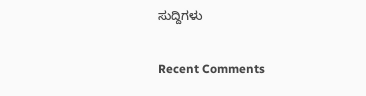ಸುದ್ದಿಗಳು

Recent Comments